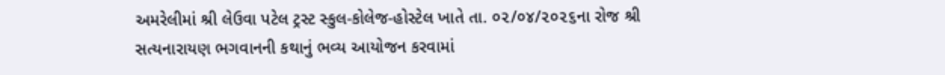અમરેલીમાં શ્રી લેઉવા પટેલ ટ્રસ્ટ સ્કુલ-કોલેજ-હોસ્ટેલ ખાતે તા. ૦૨/૦૪/૨૦૨૬ના રોજ શ્રી સત્યનારાયણ ભગવાનની કથાનું ભવ્ય આયોજન કરવામાં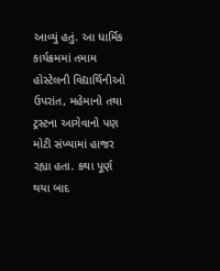આવ્યું હતું. આ ધાર્મિક કાર્યક્રમમાં તમામ હોસ્ટેલની વિદ્યાર્થિનીઓ ઉપરાંત, મહેમાનો તથા ટ્રસ્ટના આગેવાનો પણ મોટી સંખ્યામાં હાજર રહ્યા હતા. કથા પૂર્ણ થયા બાદ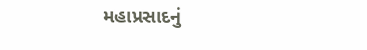મહાપ્રસાદનું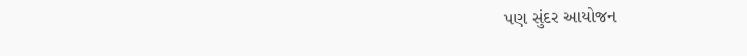પણ સુંદર આયોજન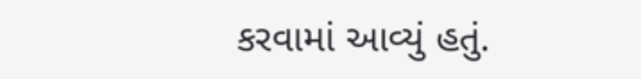કરવામાં આવ્યું હતું.